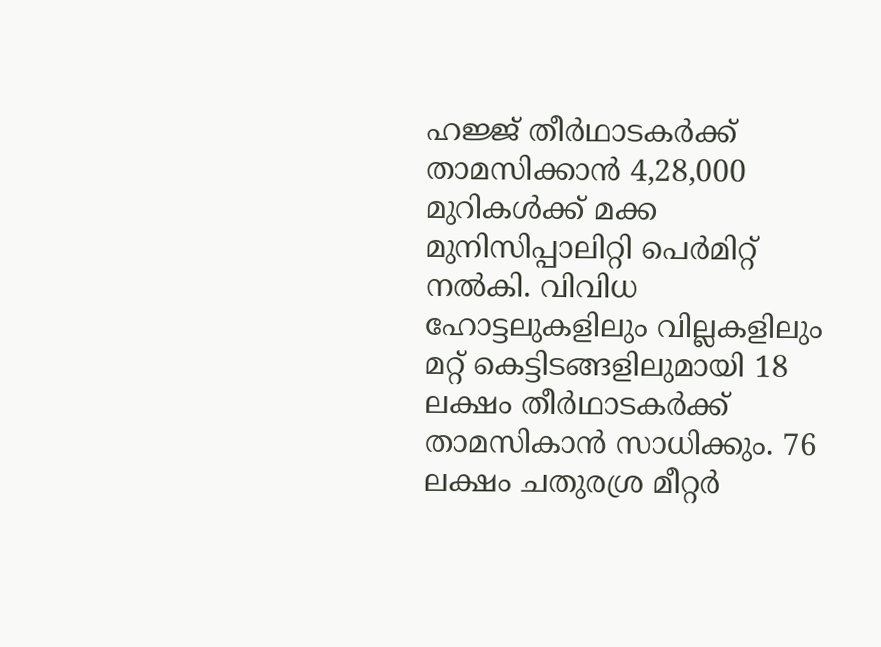ഹജ്ജ് തീർഥാടകർക്ക് താമസിക്കാൻ 4,28,000 മുറികൾക്ക് മക്ക മുനിസിപ്പാലിറ്റി പെർമിറ്റ് നൽകി. വിവിധ ഹോട്ടലുകളിലും വില്ലകളിലും മറ്റ് കെട്ടിടങ്ങളിലുമായി 18 ലക്ഷം തീർഥാടകർക്ക് താമസികാൻ സാധിക്കും. 76 ലക്ഷം ചതുരശ്ര മീറ്റർ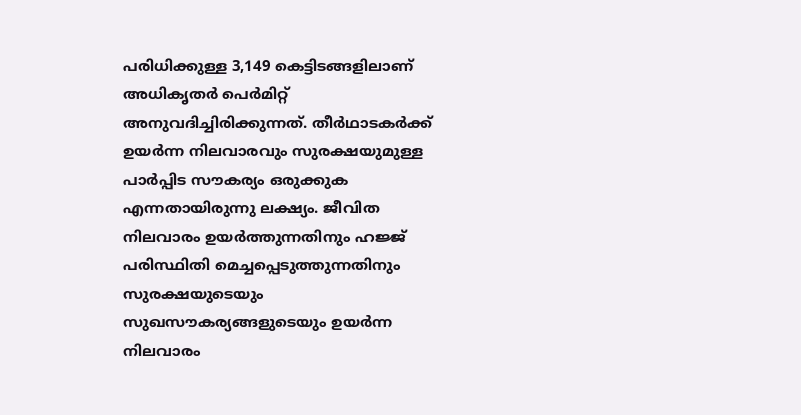പരിധിക്കുള്ള 3,149 കെട്ടിടങ്ങളിലാണ് അധികൃതർ പെർമിറ്റ് അനുവദിച്ചിരിക്കുന്നത്. തീർഥാടകർക്ക് ഉയർന്ന നിലവാരവും സുരക്ഷയുമുള്ള പാർപ്പിട സൗകര്യം ഒരുക്കുക എന്നതായിരുന്നു ലക്ഷ്യം. ജീവിത നിലവാരം ഉയർത്തുന്നതിനും ഹജ്ജ് പരിസ്ഥിതി മെച്ചപ്പെടുത്തുന്നതിനും സുരക്ഷയുടെയും സുഖസൗകര്യങ്ങളുടെയും ഉയർന്ന നിലവാരം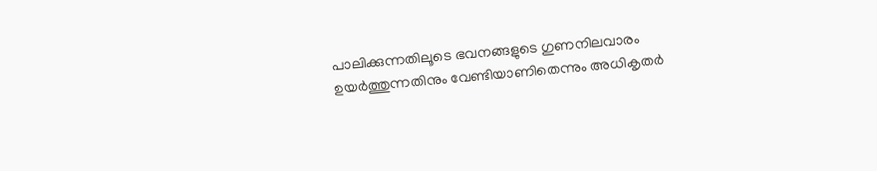പാലിക്കുന്നതിലൂടെ ഭവനങ്ങളുടെ ഗുണനിലവാരം ഉയർത്തുന്നതിനും വേണ്ടിയാണിതെന്നും അധികൃതർ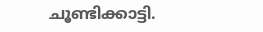ചൂണ്ടിക്കാട്ടി.